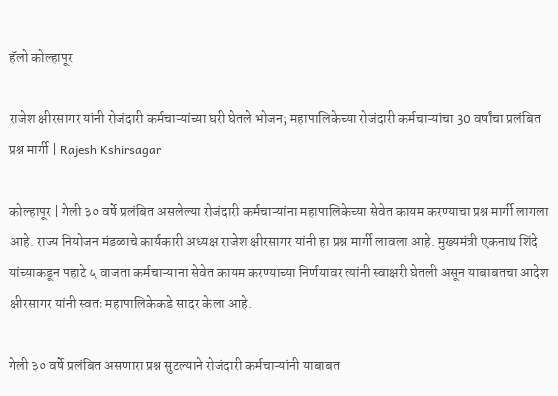हॅलो कोल्हापूर

राजेश क्षीरसागर यांनी रोजंदारी कर्मचाऱ्यांच्या घरी घेतले भोजन; महापालिकेच्या रोजंदारी कर्मचाऱ्यांचा 30 वर्षांचा प्रलंबित प्रश्न मार्गी | Rajesh Kshirsagar

कोल्हापूर | गेली ३० वर्षे प्रलंबित असलेल्या रोजंदारी कर्मचाऱ्यांना महापालिकेच्या सेवेत कायम करण्याचा प्रश्न मार्गी लागला आहे. राज्य नियोजन मंडळाचे कार्यकारी अध्यक्ष राजेश क्षीरसागर यांनी हा प्रश्न मार्गी लावला आहे. मुख्यमंत्री एकनाथ शिंदे यांच्याकडून पहाटे ५ वाजता कर्मचाऱ्याना सेवेत कायम करण्याच्या निर्णयावर त्यांनी स्वाक्षरी घेतली असून याबाबतचा आदेश क्षीरसागर यांनी स्वतः महापालिकेकडे सादर केला आहे.

गेली ३० वर्षे प्रलंबित असणारा प्रश्न सुटल्याने रोजंदारी कर्मचाऱ्यांनी याबाबत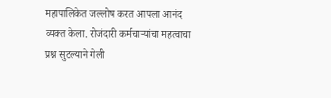महापालिकेत जल्लोष करत आपला आनंद व्यक्त केला. रोजंदारी कर्मचाऱ्यांचा महत्वाचा प्रश्न सुटल्याने गेली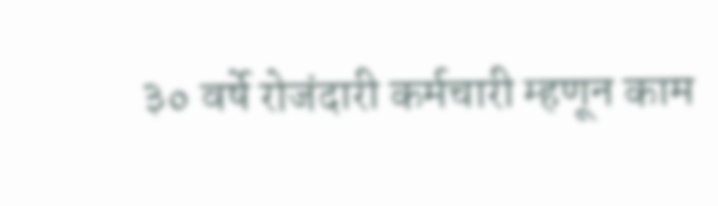३० वर्षे रोजंदारी कर्मचारी म्हणून काम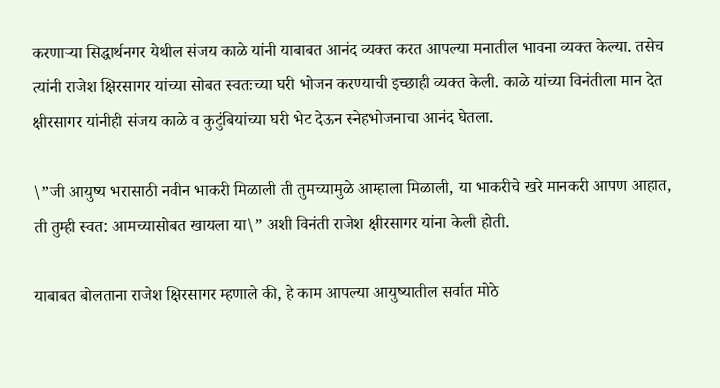करणाऱ्या सिद्धार्थनगर येथील संजय काळे यांनी याबाबत आनंद व्यक्त करत आपल्या मनातील भावना व्यक्त केल्या. तसेच त्यांनी राजेश क्षिरसागर यांच्या सोबत स्वतःच्या घरी भोजन करण्याची इच्छाही व्यक्त केली. काळे यांच्या विनंतीला मान देत क्षीरसागर यांनीही संजय काळे व कुटुंबियांच्या घरी भेट देऊन स्नेहभोजनाचा आनंद घेतला.

\”जी आयुष्य भरासाठी नवीन भाकरी मिळाली ती तुमच्यामुळे आम्हाला मिळाली, या भाकरीचे खरे मानकरी आपण आहात, ती तुम्ही स्वत: आमच्यासोबत खायला या\” अशी विनंती राजेश क्षीरसागर यांना केली होती.

याबाबत बोलताना राजेश क्षिरसागर म्हणाले की, हे काम आपल्या आयुष्यातील सर्वात मोठे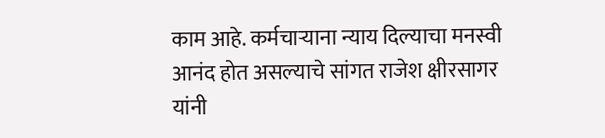काम आहे. कर्मचाऱ्याना न्याय दिल्याचा मनस्वी आनंद होत असल्याचे सांगत राजेश क्षीरसागर यांनी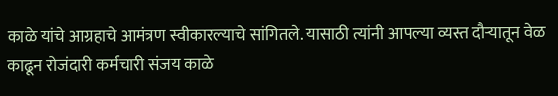काळे यांचे आग्रहाचे आमंत्रण स्वीकारल्याचे सांगितले. यासाठी त्यांनी आपल्या व्यस्त दौऱ्यातून वेळ काढून रोजंदारी कर्मचारी संजय काळे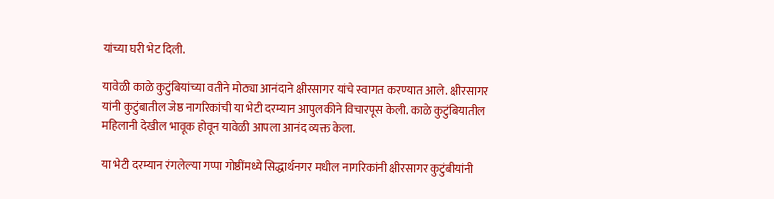यांच्या घरी भेट दिली.

यावेळी काळे कुटुंबियांच्या वतीने मोठ्या आनंदाने क्षीरसागर यांचे स्वागत करण्यात आले. क्षीरसागर यांनी कुटुंबातील जेष्ठ नागरिकांची या भेटी दरम्यान आपुलकीने विचारपूस केली. काळे कुटुंबियातील महिलानी देखील भावूक होवून यावेळी आपला आनंद व्यक्त केला.

या भेटी दरम्यान रंगलेल्या गप्पा गोष्ठींमध्ये सिद्धार्थनगर मधील नागरिकांनी क्षीरसागर कुटुंबीयांनी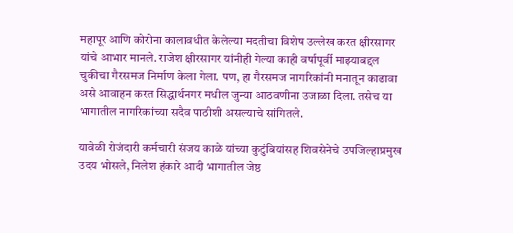महापूर आणि कोरोना कालावधीत केलेल्या मदतीचा विशेष उल्लेख करत क्षीरसागर यांचे आभार मानले. राजेश क्षीरसागर यांनीही गेल्या काही वर्षापूर्वी माझ्याबद्दल चुकीचा गैरसमज निर्माण केला गेला. पण, हा गैरसमज नागरिकांनी मनातून काढावा असे आवाहन करत सिद्धार्थनगर मधील जुन्या आठवणीना उजाळा दिला. तसेच या भागातील नागरिकांच्या सदैव पाठीशी असल्याचे सांगितले.

यावेळी रोजंदारी कर्मचारी संजय काळे यांच्या कुटुंबियांसह शिवसेनेचे उपजिल्हाप्रमुख उदय भोसले, निलेश हंकारे आदी भागातील जेष्ठ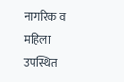नागरिक व महिला उपस्थित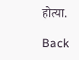होत्या.

Back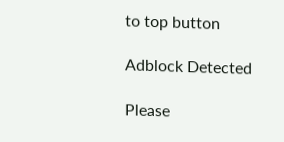to top button

Adblock Detected

Please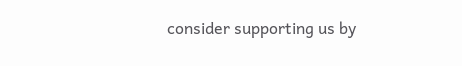consider supporting us by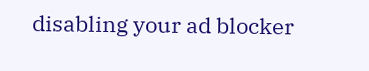disabling your ad blocker